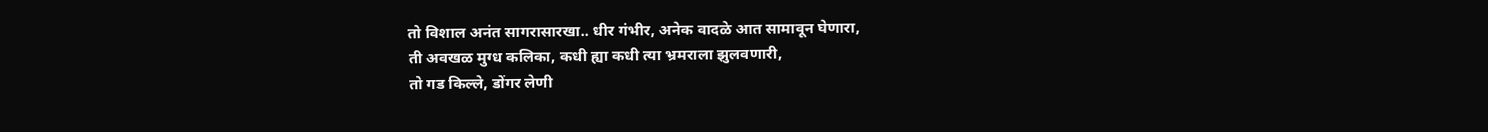तो विशाल अनंत सागरासारखा.. धीर गंभीर, अनेक वादळे आत सामावून घेणारा,
ती अवखळ मुग्ध कलिका, कधी ह्या कधी त्या भ्रमराला झुलवणारी,
तो गड किल्ले, डोंगर लेणी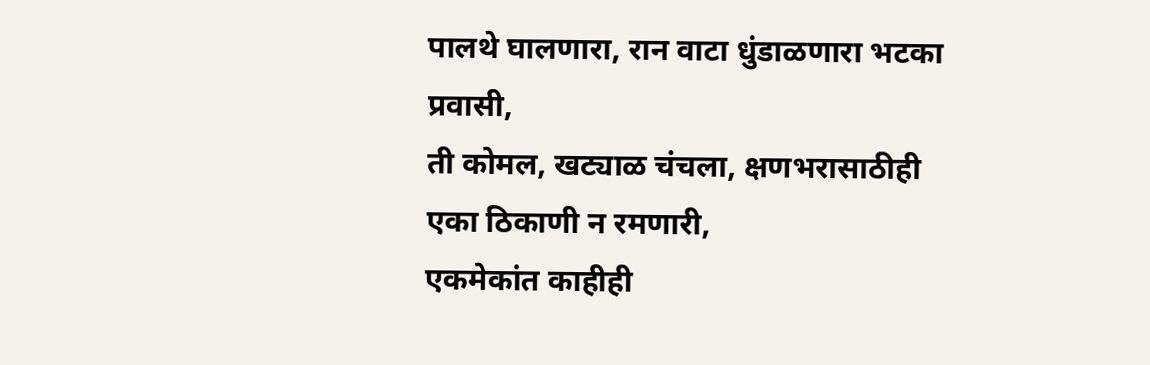पालथे घालणारा, रान वाटा धुंडाळणारा भटका प्रवासी,
ती कोमल, खट्याळ चंचला, क्षणभरासाठीही एका ठिकाणी न रमणारी,
एकमेकांत काहीही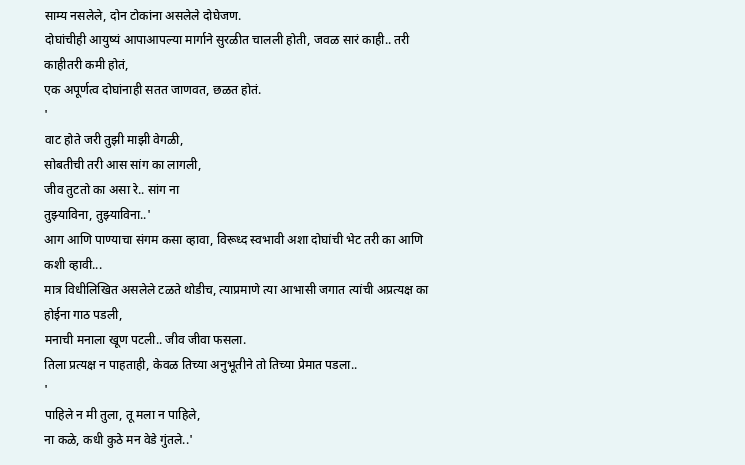साम्य नसलेले, दोन टोकांना असलेले दोघेजण.
दोघांचीही आयुष्यं आपाआपल्या मार्गाने सुरळीत चालली होती, जवळ सारं काही.. तरी काहीतरी कमी होतं,
एक अपूर्णत्व दोघांनाही सतत जाणवत, छळत होतं.
'
वाट होते जरी तुझी माझी वेगळी,
सोबतीची तरी आस सांग का लागली,
जीव तुटतो का असा रे.. सांग ना
तुझ्याविना, तुझ्याविना..'
आग आणि पाण्याचा संगम कसा व्हावा, विरूध्द स्वभावी अशा दोघांची भेट तरी का आणि कशी व्हावी...
मात्र विधीलिखित असलेले टळते थोडीच, त्याप्रमाणे त्या आभासी जगात त्यांची अप्रत्यक्ष का होईना गाठ पडली,
मनाची मनाला खूण पटली.. जीव जीवा फसला.
तिला प्रत्यक्ष न पाहताही, केवळ तिच्या अनुभूतीने तो तिच्या प्रेमात पडला..
'
पाहिले न मी तुला, तू मला न पाहिले,
ना कळे, कधी कुठे मन वेडे गुंतले..'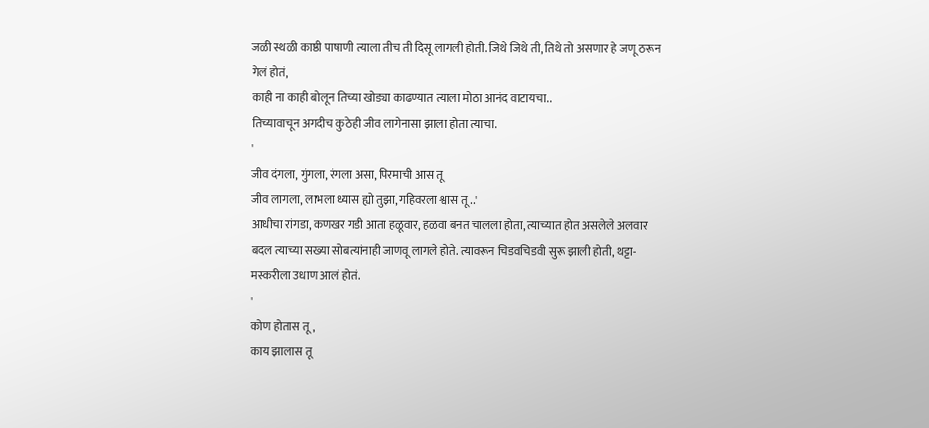जळी स्थळी काष्ठी पाषाणी त्याला तीच ती दिसू लागली होती. जिथे जिथे ती, तिथे तो असणार हे जणू ठरून गेलं होतं,
काही ना काही बोलून तिच्या खोड्या काढण्यात त्याला मोठा आनंद वाटायचा..
तिच्यावाचून अगदीच कुठेही जीव लागेनासा झाला होता त्याचा.
'
जीव दंगला, गुंगला, रंगला असा, पिरमाची आस तू
जीव लागला, लाभला ध्यास ह्यो तुझा, गहिवरला श्वास तू ..'
आधीचा रांगडा, कणखर गडी आता हळूवार, हळवा बनत चालला होता, त्याच्यात होत असलेले अलवार बदल त्याच्या सख्या सोबत्यांनाही जाणवू लागले होते. त्यावरून चिडवचिडवी सुरू झाली होती, थट्टा-मस्करीला उधाण आलं होतं.
'
कोण होतास तू,
काय झालास तू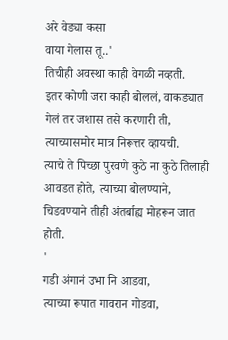अरे वेड्या कसा
वाया गेलास तू..'
तिचीही अवस्था काही वेगळी नव्हती.
इतर कोणी जरा काही बोललं, वाकड्यात गेलं तर जशास तसे करणारी ती, त्याच्यासमोर मात्र निरूत्तर व्हायची.
त्याचे ते पिच्छा पुरवणे कुठे ना कुठे तिलाही आवडत होते, त्याच्या बोलण्याने, चिडवण्याने तीही अंतर्बाह्य मोहरून जात होती.
'
गडी अंगानं उभा नि आडवा,
त्याच्या रूपात गावरान गोडवा,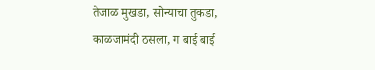तेजाळ मुखडा, सोन्याचा तुकडा,
काळजामंदी ठसला, ग बाई बाई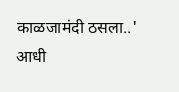काळजामंदी ठसला..'
आधी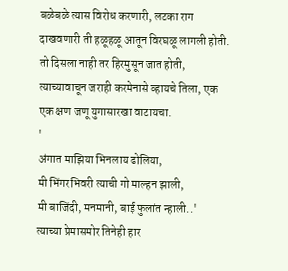बळेबळे त्यास विरोध करणारी, लटका राग दाखवणारी ती हळूहळू आतून विरघळू लागली होती. तो दिसला नाही तर हिरमुसून जात होती, त्याच्यावाचून जराही करमेनासे व्हायचे तिला, एक एक क्षण जणू युगासारखा वाटायचा.
'
अंगात माझिया भिनलाय ढोलिया,
मी भिंगरभिवरी त्याची गो माल्हन झाली,
मी बाजिंदी, मनमानी, बाई फुलांत न्हाली..'
त्याच्या प्रेमासमोर तिनेही हार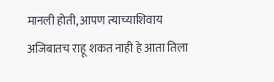मानली होती, आपण त्याच्याशिवाय अजिबातच राहू शकत नाही हे आता तिला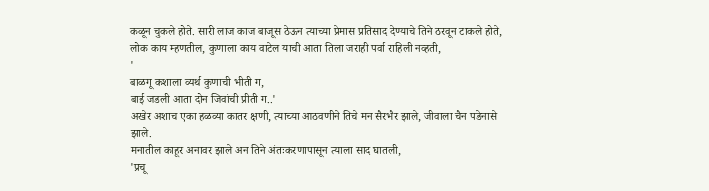कळून चुकले होते. सारी लाज काज बाजूस ठेऊन त्याच्या प्रेमास प्रतिसाद देण्याचे तिने ठरवून टाकले होते, लोक काय म्हणतील, कुणाला काय वाटेल याची आता तिला जराही पर्वा राहिली नव्हती,
'
बाळगू कशाला व्यर्थ कुणाची भीती ग,
बाई जडली आता दोन जिवांची प्रीती ग..'
अखेर अशाच एका हळव्या कातर क्षणी, त्याच्या आठवणीने तिचे मन सैरभैर झाले, जीवाला चैन पडेनासे झाले.
मनातील काहूर अनावर झाले अन तिने अंतःकरणापासून त्याला साद घातली,
'प्रचू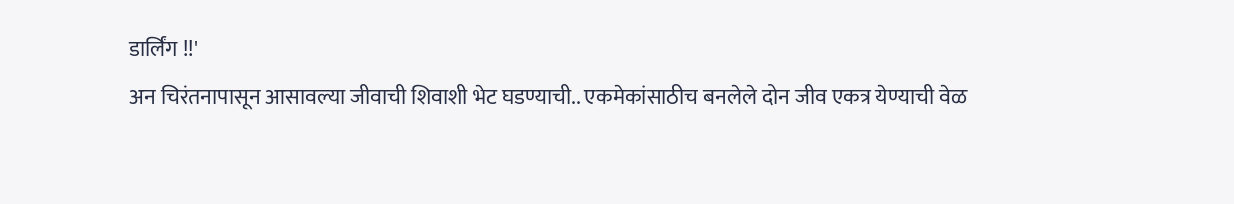डार्लिंग !!'
अन चिरंतनापासून आसावल्या जीवाची शिवाशी भेट घडण्याची.. एकमेकांसाठीच बनलेले दोन जीव एकत्र येण्याची वेळ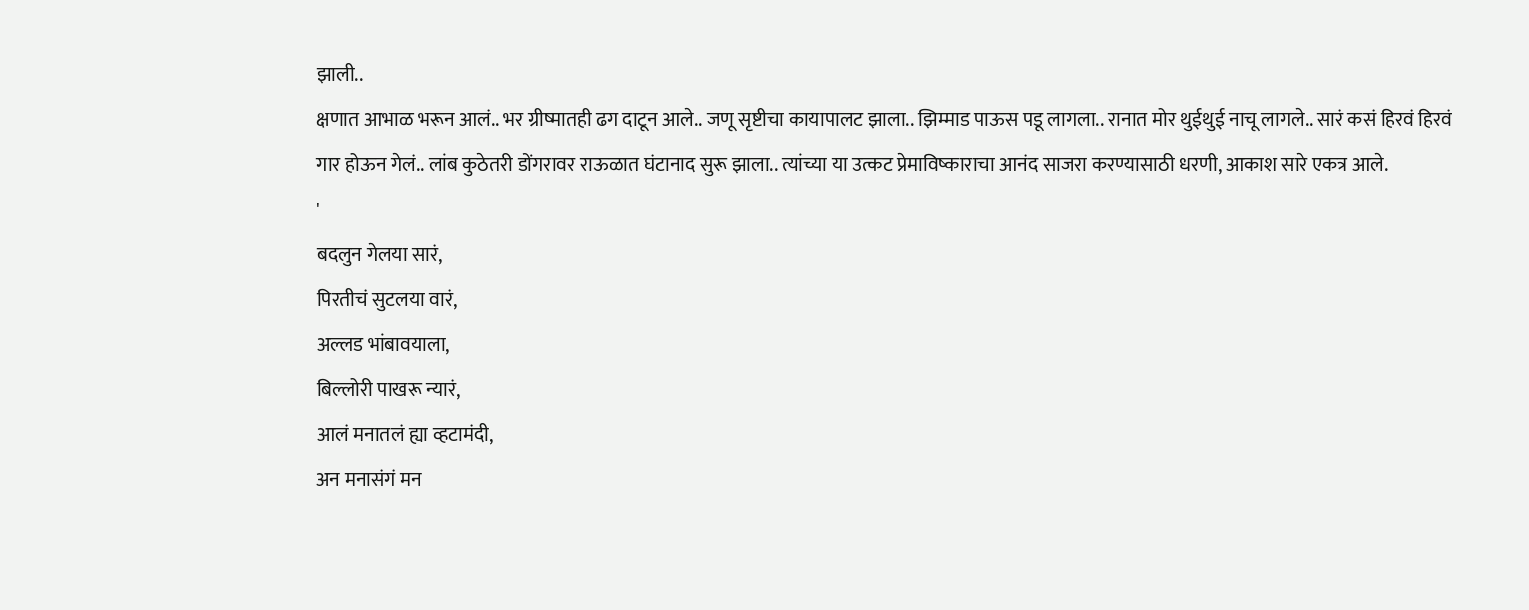झाली..
क्षणात आभाळ भरून आलं.. भर ग्रीष्मातही ढग दाटून आले.. जणू सृष्टीचा कायापालट झाला.. झिम्माड पाऊस पडू लागला.. रानात मोर थुईथुई नाचू लागले.. सारं कसं हिरवं हिरवं गार होऊन गेलं.. लांब कुठेतरी डोंगरावर राऊळात घंटानाद सुरू झाला.. त्यांच्या या उत्कट प्रेमाविष्काराचा आनंद साजरा करण्यासाठी धरणी, आकाश सारे एकत्र आले.
'
बदलुन गेलया सारं,
पिरतीचं सुटलया वारं,
अल्लड भांबावयाला,
बिल्लोरी पाखरू न्यारं,
आलं मनातलं ह्या व्हटामंदी,
अन मनासंगं मन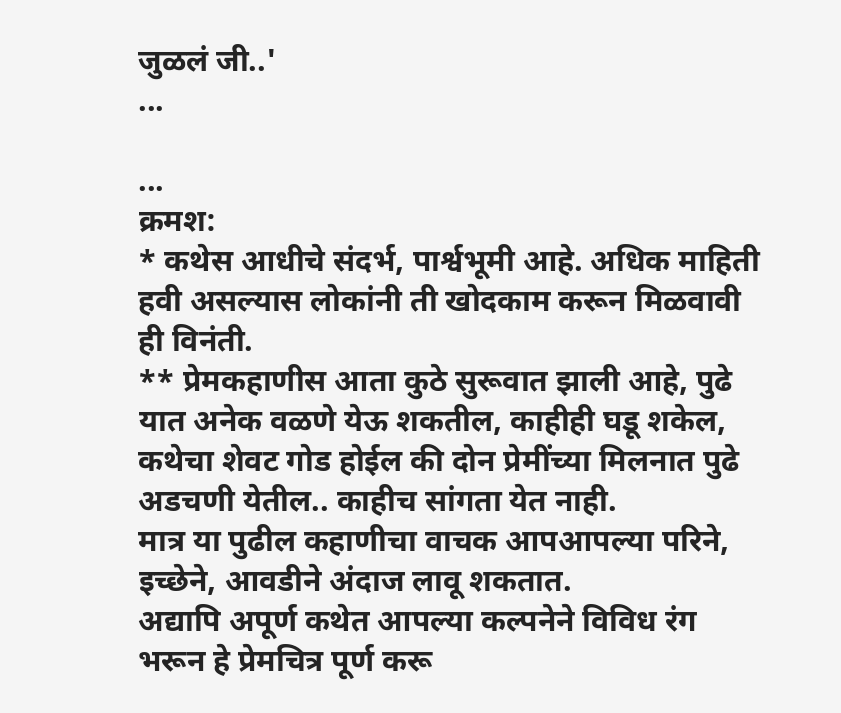जुळलं जी..'
...

...
क्रमश:
* कथेस आधीचे संदर्भ, पार्श्वभूमी आहे. अधिक माहिती हवी असल्यास लोकांनी ती खोदकाम करून मिळवावी ही विनंती.
** प्रेमकहाणीस आता कुठे सुरूवात झाली आहे, पुढे यात अनेक वळणे येऊ शकतील, काहीही घडू शकेल,
कथेचा शेवट गोड होईल की दोन प्रेमींच्या मिलनात पुढे अडचणी येतील.. काहीच सांगता येत नाही.
मात्र या पुढील कहाणीचा वाचक आपआपल्या परिने, इच्छेने, आवडीने अंदाज लावू शकतात.
अद्यापि अपूर्ण कथेत आपल्या कल्पनेने विविध रंग भरून हे प्रेमचित्र पूर्ण करू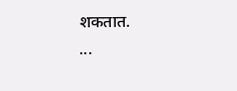शकतात.
...